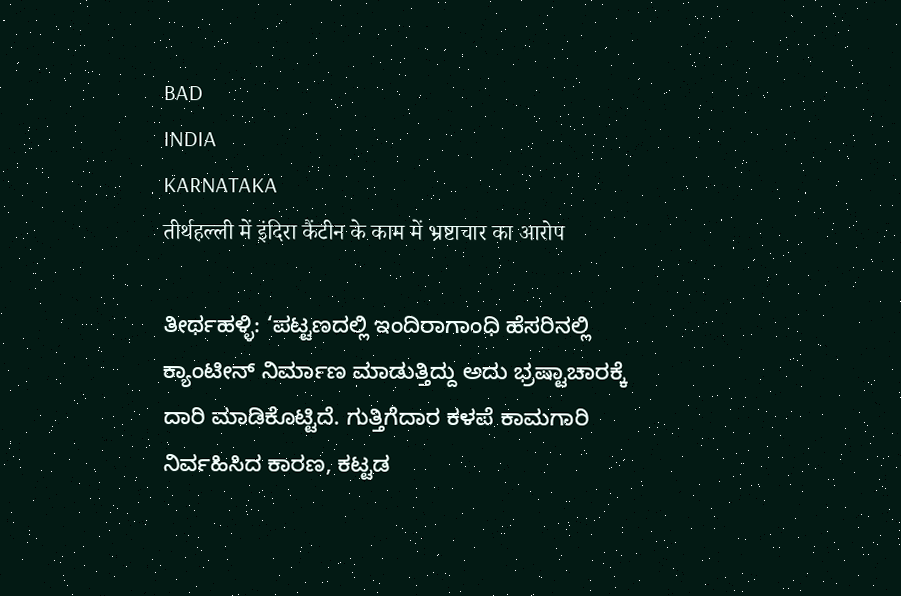BAD
INDIA
KARNATAKA
तीर्थहल्ली में इंदिरा कैंटीन के काम में भ्रष्टाचार का आरोप

ತೀರ್ಥಹಳ್ಳಿ: ‘ಪಟ್ಟಣದಲ್ಲಿ ಇಂದಿರಾಗಾಂಧಿ ಹೆಸರಿನಲ್ಲಿ ಕ್ಯಾಂಟೀನ್ ನಿರ್ಮಾಣ ಮಾಡುತ್ತಿದ್ದು ಅದು ಭ್ರಷ್ಟಾಚಾರಕ್ಕೆ ದಾರಿ ಮಾಡಿಕೊಟ್ಟಿದೆ. ಗುತ್ತಿಗೆದಾರ ಕಳಪೆ ಕಾಮಗಾರಿ ನಿರ್ವಹಿಸಿದ ಕಾರಣ, ಕಟ್ಟಡ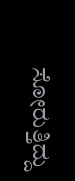ಸೋರುತ್ತಿದ್ದು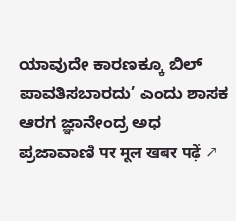ಯಾವುದೇ ಕಾರಣಕ್ಕೂ ಬಿಲ್ ಪಾವತಿಸಬಾರದು’ ಎಂದು ಶಾಸಕ ಆರಗ ಜ್ಞಾನೇಂದ್ರ ಅಧ
ಪ್ರಜಾವಾಣಿ पर मूल खबर पढ़ें ↗